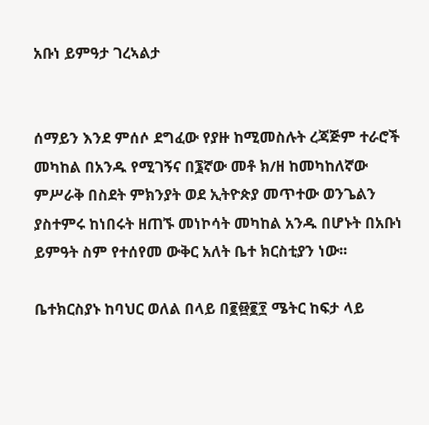አቡነ ይምዓታ ገረኣልታ


ሰማይን እንደ ምሰሶ ደግፈው የያዙ ከሚመስሉት ረጃጅም ተራሮች መካከል በአንዱ የሚገኝና በ፮ኛው መቶ ክ/ዘ ከመካከለኛው ምሥራቅ በስደት ምክንያት ወደ ኢትዮጵያ መጥተው ወንጌልን ያስተምሩ ከነበሩት ዘጠኙ መነኮሳት መካከል አንዱ በሆኑት በአቡነ ይምዓት ስም የተሰየመ ውቅር አለት ቤተ ክርስቲያን ነው፡፡

ቤተክርስያኑ ከባህር ወለል በላይ በ፪፼፪፻ ሜትር ከፍታ ላይ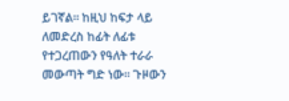ይገኛል፡፡ ከዚህ ከፍታ ላይ ለመድረስ ከፊት ለፊቱ የተጋረጠውን የዓለት ተራራ መውጣት ግድ ነው፡፡ ጉዞውን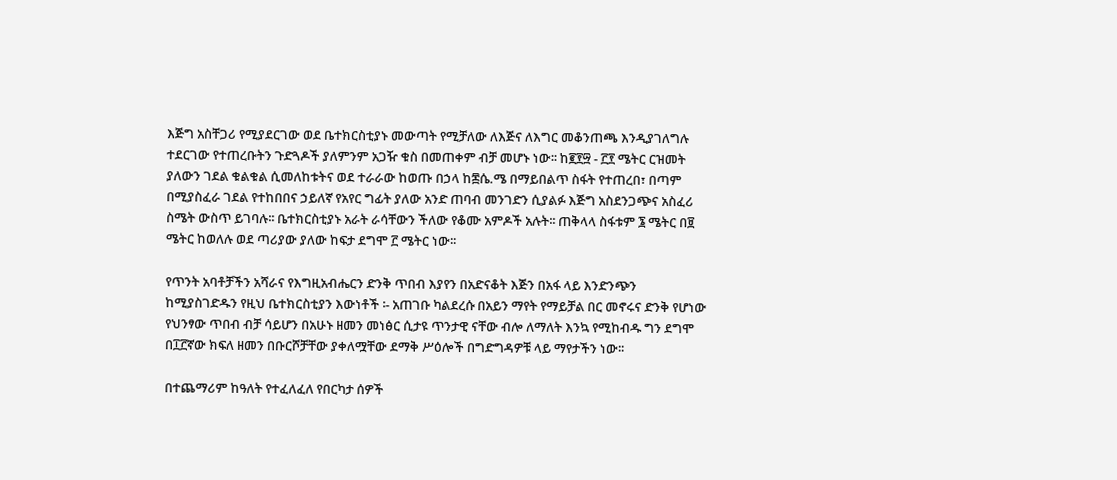እጅግ አስቸጋሪ የሚያደርገው ወደ ቤተክርስቲያኑ መውጣት የሚቻለው ለእጅና ለእግር መቆንጠጫ እንዲያገለግሉ ተደርገው የተጠረቡትን ጉድጓዶች ያለምንም አጋዥ ቁስ በመጠቀም ብቻ መሆኑ ነው፡፡ ከ፪፻፵ - ፫፻ ሜትር ርዝመት ያለውን ገደል ቁልቁል ሲመለከቱትና ወደ ተራራው ከወጡ በኃላ ከ፷ሴ.ሜ በማይበልጥ ስፋት የተጠረበ፣ በጣም በሚያስፈራ ገደል የተከበበና ኃይለኛ የአየር ግፊት ያለው አንድ ጠባብ መንገድን ሲያልፉ እጅግ አስደንጋጭና አስፈሪ ስሜት ውስጥ ይገባሉ፡፡ ቤተክርስቲያኑ አራት ራሳቸውን ችለው የቆሙ አምዶች አሉት፡፡ ጠቅላላ ስፋቱም ፮ ሜትር በ፱ ሜትር ከወለሉ ወደ ጣሪያው ያለው ከፍታ ደግሞ ፫ ሜትር ነው፡፡

የጥንት አባቶቻችን አሻራና የእግዚአብሔርን ድንቅ ጥበብ እያየን በአድናቆት እጅን በአፋ ላይ እንድንጭን ከሚያስገድዱን የዚህ ቤተክርስቲያን እውነቶች ፡- አጠገቡ ካልደረሱ በአይን ማየት የማይቻል በር መኖሩና ድንቅ የሆነው የህንፃው ጥበብ ብቻ ሳይሆን በአሁኑ ዘመን መነፅር ሲታዩ ጥንታዊ ናቸው ብሎ ለማለት እንኳ የሚከብዱ ግን ደግሞ በ፲፫ኛው ክፍለ ዘመን በቡርሾቻቸው ያቀለሟቸው ደማቅ ሥዕሎች በግድግዳዎቹ ላይ ማየታችን ነው፡፡

በተጨማሪም ከዓለት የተፈለፈለ የበርካታ ሰዎች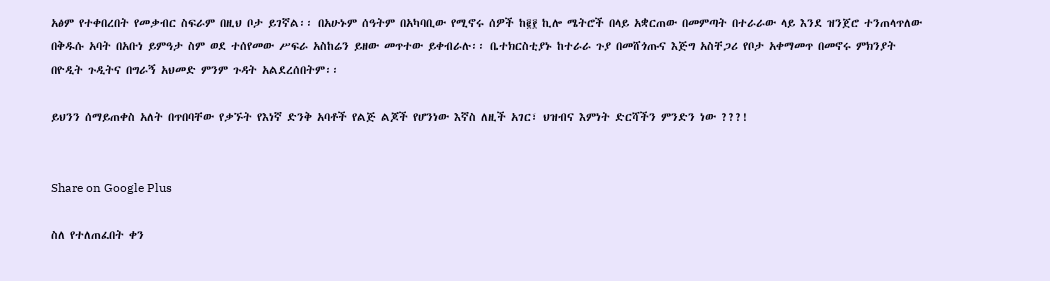አፅም የተቀበረበት የመቃብር ስፍራም በዚህ ቦታ ይገኛል፡፡ በአሁኑም ሰዓትም በአካባቢው የሚኖሩ ሰዎች ከ፪፻ ኪሎ ሜትሮች በላይ አቋርጠው በመምጣት በተራራው ላይ እንደ ዝንጀሮ ተንጠላጥለው በቅዱሱ አባት በአቡነ ይምዓታ ስም ወደ ተሰየመው ሥፍራ አስከሬን ይዘው መጥተው ይቀብራሉ፡፡ ቤተክርስቲያኑ ከተራራ ጉያ በመሸጎጡና እጅግ አስቸጋሪ የቦታ አቀማመጥ በመኖሩ ምክንያት በዮዲት ጉዲትና በግራኝ አህመድ ምንም ጉዳት አልደረሰበትም፡፡

ይህንን ሰማይጠቀስ አለት በጥበባቸው የቃኙት የእነኛ ድንቅ አባቶች የልጅ ልጆች የሆንነው እኛስ ለዚች አገር፣ ህዝብና እምነት ድርሻችን ምንድን ነው ???!


Share on Google Plus

ስለ የተለጠፈበት ቀን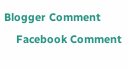Blogger Comment
    Facebook Comment